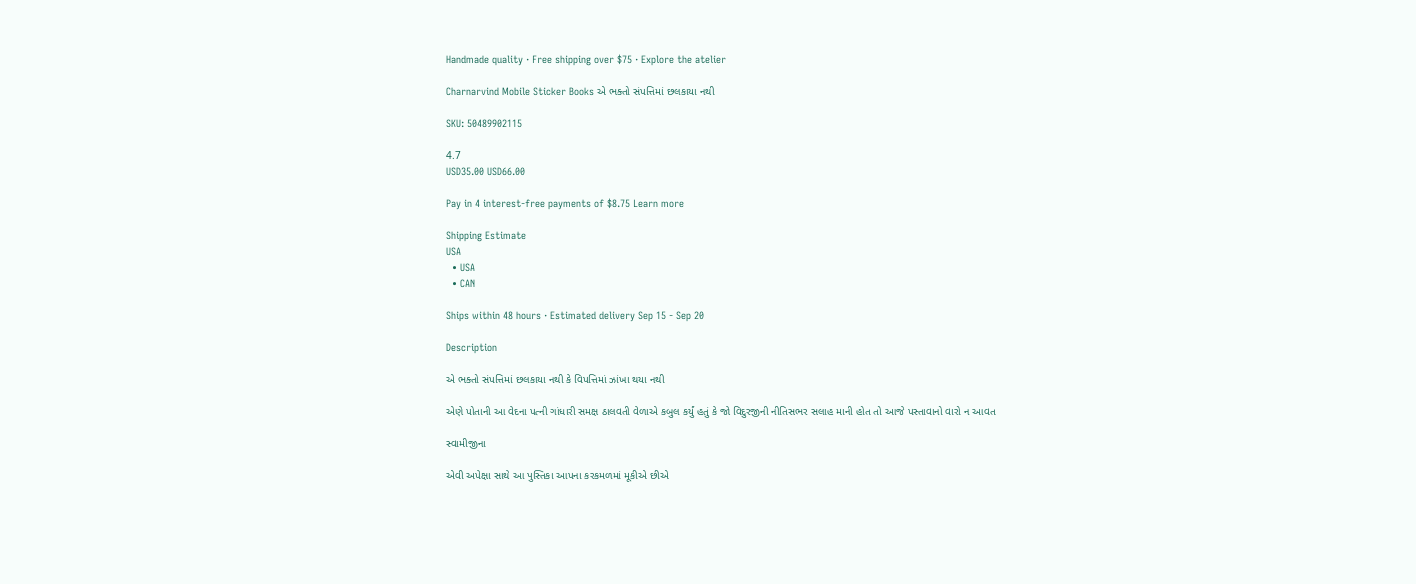Handmade quality · Free shipping over $75 · Explore the atelier

Charnarvind Mobile Sticker Books એ ભક્તો સંપત્તિમાં છલકાયા નથી

SKU: 50489902115

4.7
USD35.00 USD66.00

Pay in 4 interest-free payments of $8.75 Learn more

Shipping Estimate
USA
  • USA
  • CAN

Ships within 48 hours · Estimated delivery Sep 15 - Sep 20

Description

એ ભક્તો સંપત્તિમાં છલકાયા નથી કે વિપત્તિમાં ઝાંખા થયા નથી

એણે પોતાની આ વેદના પત્ની ગાંધારી સમક્ષ ઠાલવતી વેળાએ કબુલ કર્યું હતું કે જો વિદુરજીની નીતિસભર સલાહ માની હોત તો આજે પસ્તાવાનો વારો ન આવત

સ્વામીજીના

એવી અપેક્ષા સાથે આ પુસ્તિકા આપના કરકમળમાં મૂકીએ છીએ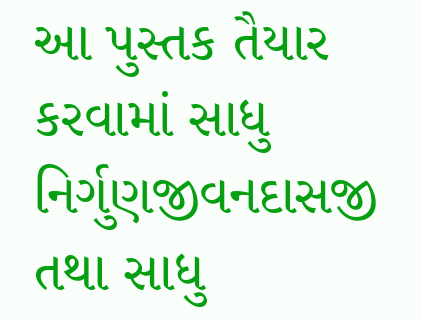આ પુસ્તક તૈયાર કરવામાં સાધુ નિર્ગુણજીવનદાસજી તથા સાધુ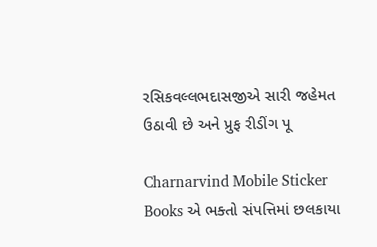રસિકવલ્લભદાસજીએ સારી જહેમત ઉઠાવી છે અને પ્રુફ રીડીંગ પૂ

Charnarvind Mobile Sticker Books એ ભક્તો સંપત્તિમાં છલકાયા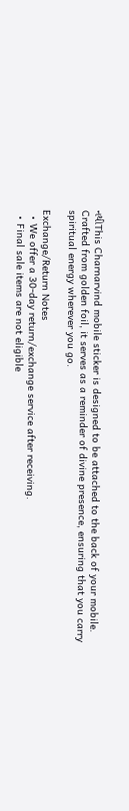નથીThis Charnarvind mobile sticker is designed to be attached to the back of your mobile. Crafted from golden foil, it serves as a reminder of divine presence, ensuring that you carry spiritual energy wherever you go.

Exchange/Return Notes
  • We offer a 30-day return/exchange service after receiving.
  • Final sale items are not eligible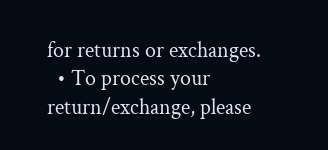for returns or exchanges.
  • To process your return/exchange, please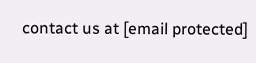contact us at [email protected]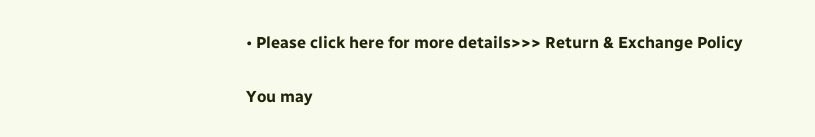• Please click here for more details>>> Return & Exchange Policy

You may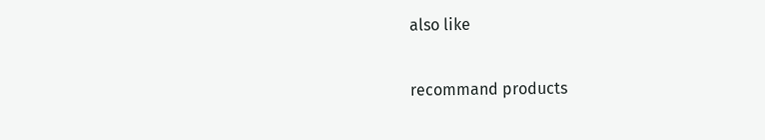also like

recommand products